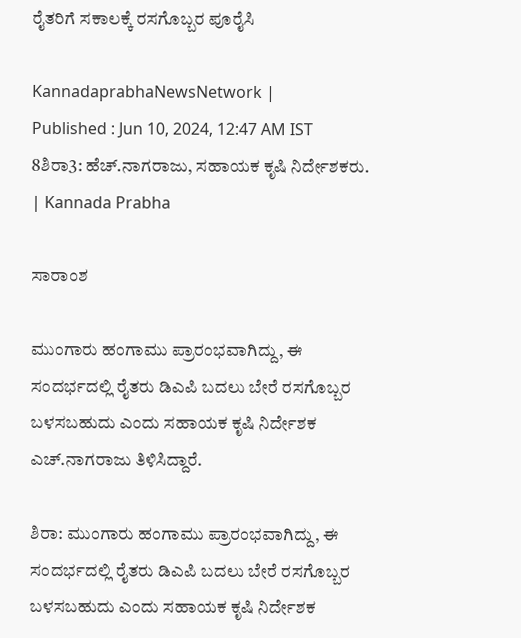ರೈತರಿಗೆ ಸಕಾಲಕ್ಕೆ ರಸಗೊಬ್ಬರ ಪೂರೈಸಿ

KannadaprabhaNewsNetwork |
Published : Jun 10, 2024, 12:47 AM IST
8ಶಿರಾ3: ಹೆಚ್.ನಾಗರಾಜು, ಸಹಾಯಕ ಕೃಷಿ ನಿರ್ದೇಶಕರು. | Kannada Prabha

ಸಾರಾಂಶ

ಮುಂಗಾರು ಹಂಗಾಮು ಪ್ರಾರಂಭವಾಗಿದ್ದು, ಈ ಸಂದರ್ಭದಲ್ಲಿ ರೈತರು ಡಿಎಪಿ ಬದಲು ಬೇರೆ ರಸಗೊಬ್ಬರ ಬಳಸಬಹುದು ಎಂದು ಸಹಾಯಕ ಕೃಷಿ ನಿರ್ದೇಶಕ ಎಚ್.ನಾಗರಾಜು ತಿಳಿಸಿದ್ದಾರೆ.

ಶಿರಾ: ಮುಂಗಾರು ಹಂಗಾಮು ಪ್ರಾರಂಭವಾಗಿದ್ದು, ಈ ಸಂದರ್ಭದಲ್ಲಿ ರೈತರು ಡಿಎಪಿ ಬದಲು ಬೇರೆ ರಸಗೊಬ್ಬರ ಬಳಸಬಹುದು ಎಂದು ಸಹಾಯಕ ಕೃಷಿ ನಿರ್ದೇಶಕ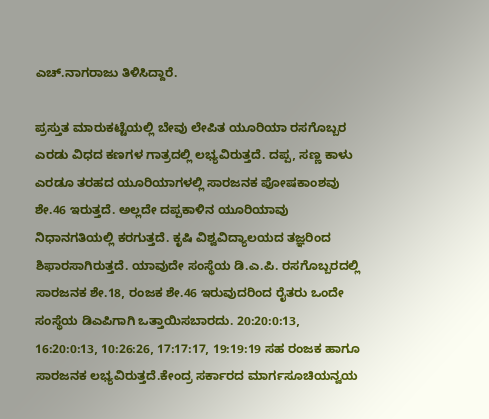ಎಚ್.ನಾಗರಾಜು ತಿಳಿಸಿದ್ದಾರೆ.

ಪ್ರಸ್ತುತ ಮಾರುಕಟ್ಟೆಯಲ್ಲಿ ಬೇವು ಲೇಪಿತ ಯೂರಿಯಾ ರಸಗೊಬ್ಬರ ಎರಡು ವಿಧದ ಕಣಗಳ ಗಾತ್ರದಲ್ಲಿ ಲಭ್ಯವಿರುತ್ತದೆ. ದಪ್ಪ, ಸಣ್ಣ ಕಾಳು ಎರಡೂ ತರಹದ ಯೂರಿಯಾಗಳಲ್ಲಿ ಸಾರಜನಕ ಪೋಷಕಾಂಶವು ಶೇ.46 ಇರುತ್ತದೆ. ಅಲ್ಲದೇ ದಪ್ಪಕಾಳಿನ ಯೂರಿಯಾವು ನಿಧಾನಗತಿಯಲ್ಲಿ ಕರಗುತ್ತದೆ. ಕೃಷಿ ವಿಶ್ವವಿದ್ಯಾಲಯದ ತಜ್ಞರಿಂದ ಶಿಫಾರಸಾಗಿರುತ್ತದೆ. ಯಾವುದೇ ಸಂಸ್ಥೆಯ ಡಿ.ಎ.ಪಿ. ರಸಗೊಬ್ಬರದಲ್ಲಿ ಸಾರಜನಕ ಶೇ.18, ರಂಜಕ ಶೇ.46 ಇರುವುದರಿಂದ ರೈತರು ಒಂದೇ ಸಂಸ್ಥೆಯ ಡಿಎಪಿಗಾಗಿ ಒತ್ತಾಯಿಸಬಾರದು. 20:20:0:13, 16:20:0:13, 10:26:26, 17:17:17, 19:19:19 ಸಹ ರಂಜಕ ಹಾಗೂ ಸಾರಜನಕ ಲಭ್ಯವಿರುತ್ತದೆ.ಕೇಂದ್ರ ಸರ್ಕಾರದ ಮಾರ್ಗಸೂಚಿಯನ್ವಯ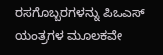ರಸಗೊಬ್ಬರಗಳನ್ನು ಪಿಒಎಸ್ ಯಂತ್ರಗಳ ಮೂಲಕವೇ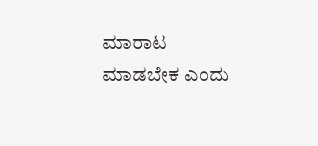ಮಾರಾಟ ಮಾಡಬೇಕ ಎಂದು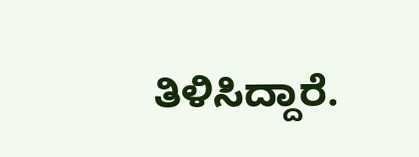ತಿಳಿಸಿದ್ದಾರೆ.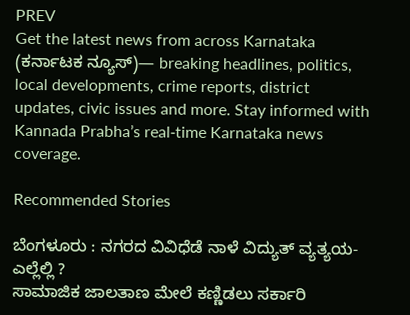PREV
Get the latest news from across Karnataka (ಕರ್ನಾಟಕ ನ್ಯೂಸ್)— breaking headlines, politics, local developments, crime reports, district updates, civic issues and more. Stay informed with Kannada Prabha’s real‑time Karnataka news coverage.

Recommended Stories

ಬೆಂಗಳೂರು : ನಗರದ ವಿವಿಧೆಡೆ ನಾಳೆ ವಿದ್ಯುತ್ ವ್ಯತ್ಯಯ-ಎಲ್ಲೆಲ್ಲಿ ?
ಸಾಮಾಜಿಕ ಜಾಲತಾಣ ಮೇಲೆ ಕಣ್ಣಿಡಲು ಸರ್ಕಾರಿ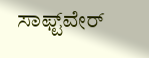ಸಾಫ್ಟ್‌ವೇರ್‌